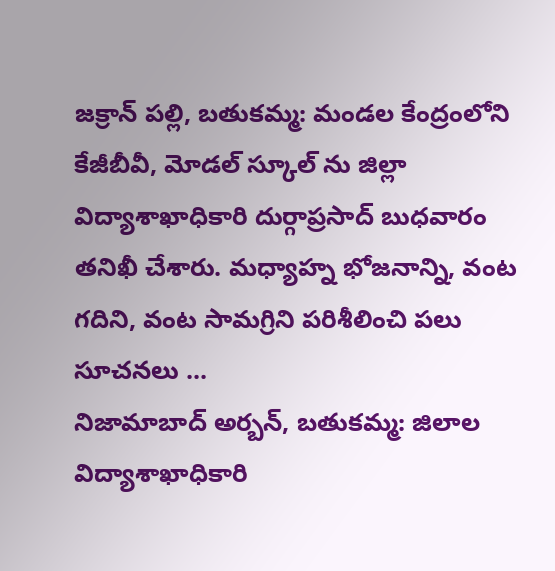జక్రాన్ పల్లి, బతుకమ్మ: మండల కేంద్రంలోని కేజీబీవీ, మోడల్ స్కూల్ ను జిల్లా విద్యాశాఖాధికారి దుర్గాప్రసాద్ బుధవారం తనిఖీ చేశారు. మధ్యాహ్న భోజనాన్ని, వంట గదిని, వంట సామగ్రిని పరిశీలించి పలు సూచనలు ...
నిజామాబాద్ అర్బన్, బతుకమ్మ: జిలాల విద్యాశాఖాధికారి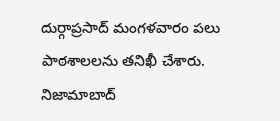దుర్గాప్రసాద్ మంగళవారం పలు పాఠశాలలను తనిఖీ చేశారు. నిజామాబాద్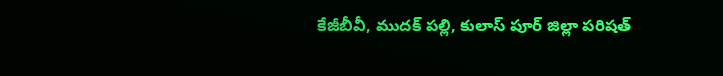కేజీబీవీ, ముదక్ పల్లి, కులాస్ పూర్ జిల్లా పరిషత్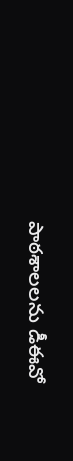పాఠశాలలను డీఈవో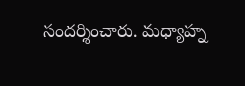సందర్శించారు. మధ్యాహ్న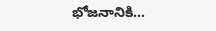భోజనానికి...